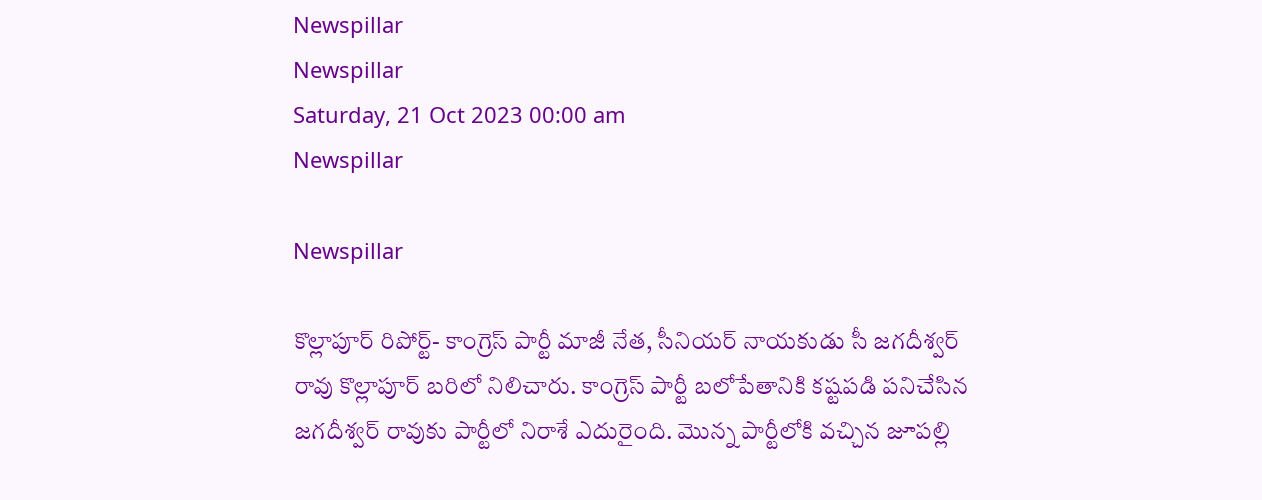Newspillar
Newspillar
Saturday, 21 Oct 2023 00:00 am
Newspillar

Newspillar

కొల్లాపూర్ రిపోర్ట్- కాంగ్రెస్ పార్టీ మాజీ నేత, సీనియర్ నాయకుడు సీ జగదీశ్వర్ రావు కొల్లాపూర్ బరిలో నిలిచారు. కాంగ్రెస్ పార్టీ బలోపేతానికి కష్టపడి పనిచేసిన జగదీశ్వర్ రావుకు పార్టీలో నిరాశే ఎదురైంది. మొన్న పార్టీలోకి వచ్చిన జూపల్లి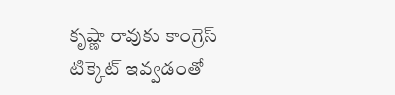కృష్ణా రావుకు కాంగ్రెస్ టిక్కెట్ ఇవ్వడంతో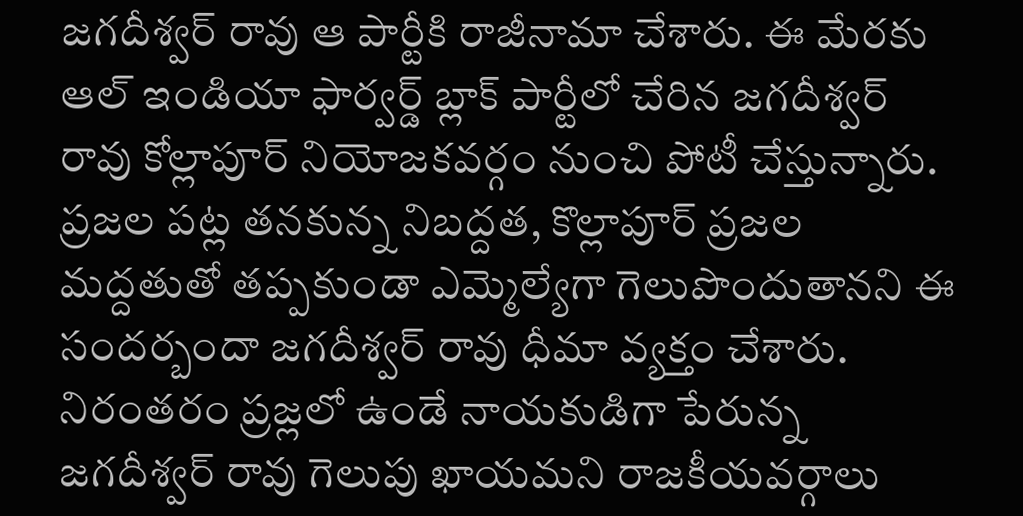జగదీశ్వర్ రావు ఆ పార్టీకి రాజీనామా చేశారు. ఈ మేరకు ఆల్ ఇండియా ఫార్వర్డ్ బ్లాక్ పార్టీలో చేరిన జగదీశ్వర్ రావు కోల్లాపూర్ నియోజకవర్గం నుంచి పోటీ చేస్తున్నారు. ప్రజల పట్ల తనకున్న నిబద్దత, కొల్లాపూర్ ప్రజల మద్దతుతో తప్పకుండా ఎమ్మెల్యేగా గెలుపొందుతానని ఈ సందర్బందా జగదీశ్వర్ రావు ధీమా వ్యక్తం చేశారు. నిరంతరం ప్రజ్లలో ఉండే నాయకుడిగా పేరున్న జగదీశ్వర్ రావు గెలుపు ఖాయమని రాజకీయవర్గాలు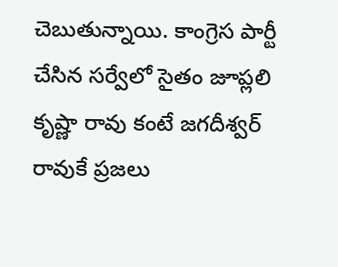చెబుతున్నాయి. కాంగ్రెస పార్టీ చేసిన సర్వేలో సైతం జూప్లలి కృష్ణా రావు కంటే జగదీశ్వర్ రావుకే ప్రజలు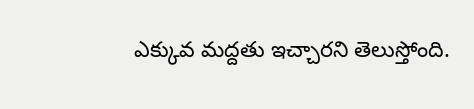ఎక్కువ మద్దతు ఇచ్చారని తెలుస్తోంది.